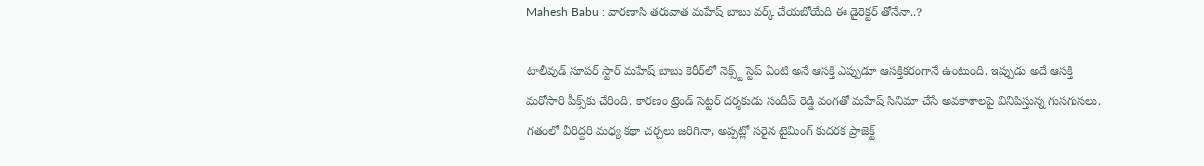Mahesh Babu : వారణాసి తరువాత మహేష్ బాబు వర్క్ చేయబోయేది ఈ డైరెక్టర్ తోనేనా..?

టాలీవుడ్ సూపర్ స్టార్ మహేష్ బాబు కెరీర్‌లో నెక్స్ట్ స్టెప్ ఏంటి అనే ఆసక్తి ఎప్పుడూ ఆసక్తికరంగానే ఉంటుంది. ఇప్పుడు అదే ఆసక్తి మరోసారి పీక్స్‌కు చేరింది. కారణం ట్రెండ్ సెట్టర్ దర్శకుడు సందీప్ రెడ్డి వంగతో మహేష్ సినిమా చేసే అవకాశాలపై వినిపిస్తున్న గుసగుసలు. గతంలో వీరిద్దరి మధ్య కథా చర్చలు జరిగినా, అప్పట్లో సరైన టైమింగ్ కుదరక ప్రాజెక్ట్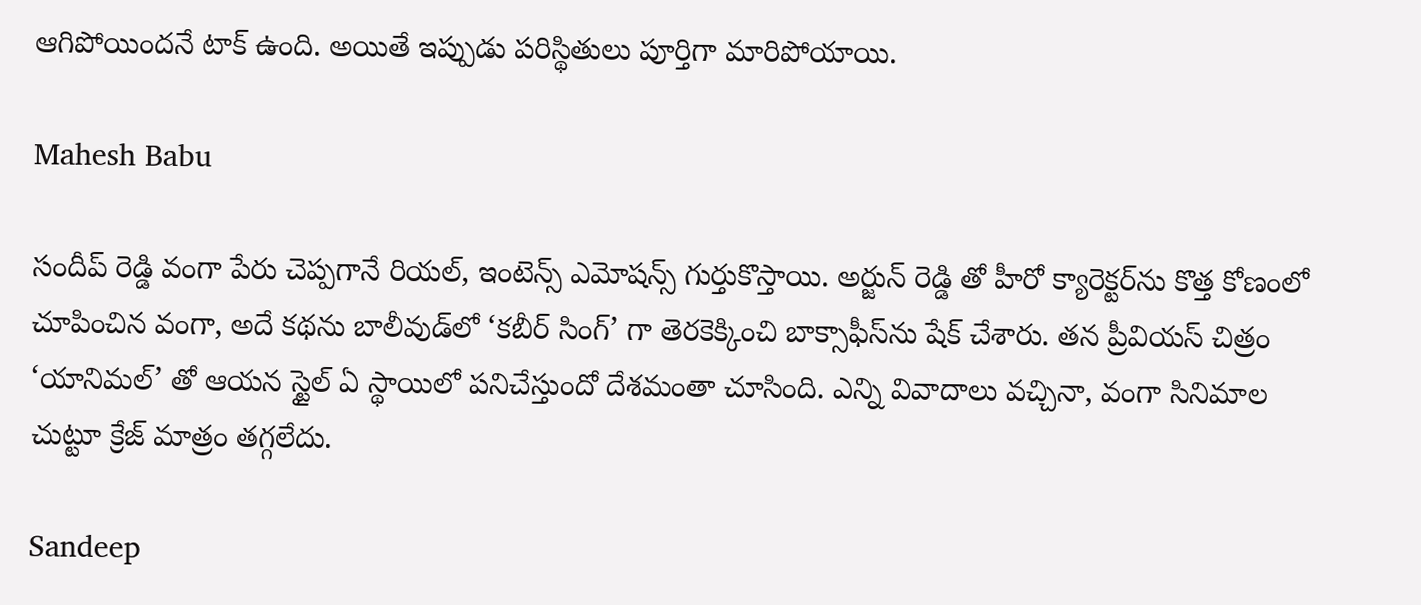ఆగిపోయిందనే టాక్ ఉంది. అయితే ఇప్పుడు పరిస్థితులు పూర్తిగా మారిపోయాయి.

Mahesh Babu

సందీప్ రెడ్డి వంగా పేరు చెప్పగానే రియల్, ఇంటెన్స్ ఎమోషన్స్ గుర్తుకొస్తాయి. అర్జున్ రెడ్డి తో హీరో క్యారెక్టర్‌ను కొత్త కోణంలో చూపించిన వంగా, అదే కథను బాలీవుడ్‌లో ‘కబీర్ సింగ్’ గా తెరకెక్కించి బాక్సాఫీస్‌ను షేక్ చేశారు. తన ప్రీవియస్ చిత్రం ‘యానిమల్’ తో ఆయన స్టైల్ ఏ స్థాయిలో పనిచేస్తుందో దేశమంతా చూసింది. ఎన్ని వివాదాలు వచ్చినా, వంగా సినిమాల చుట్టూ క్రేజ్ మాత్రం తగ్గలేదు.

Sandeep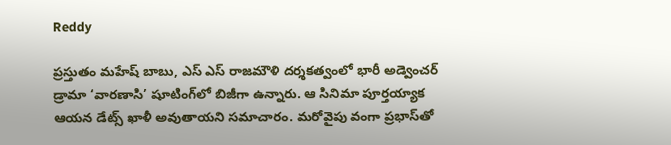Reddy

ప్రస్తుతం మహేష్ బాబు, ఎస్ ఎస్ రాజమౌళి దర్శకత్వంలో భారీ అడ్వెంచర్ డ్రామా ‘వారణాసి’ షూటింగ్‌లో బిజీగా ఉన్నారు. ఆ సినిమా పూర్తయ్యాక ఆయన డేట్స్ ఖాళీ అవుతాయని సమాచారం. మరోవైపు వంగా ప్రభాస్‌తో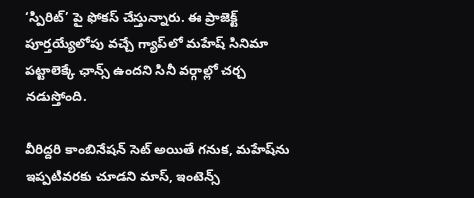‘స్పిరిట్’ పై ఫోకస్ చేస్తున్నారు. ఈ ప్రాజెక్ట్ పూర్తయ్యేలోపు వచ్చే గ్యాప్‌లో మహేష్ సినిమా పట్టాలెక్కే ఛాన్స్ ఉందని సినీ వర్గాల్లో చర్చ నడుస్తోంది.

వీరిద్దరి కాంబినేషన్ సెట్ అయితే గనుక, మహేష్‌ను ఇప్పటివరకు చూడని మాస్, ఇంటెన్స్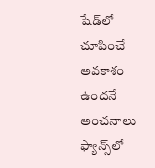షేడ్‌లో చూపించే అవకాశం ఉందనే అంచనాలు ఫ్యాన్స్‌లో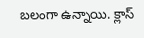బలంగా ఉన్నాయి. క్లాస్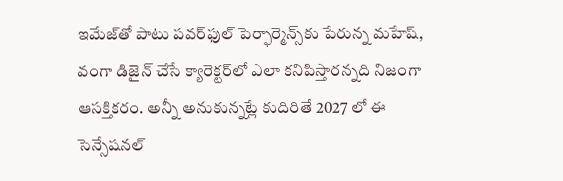ఇమేజ్‌తో పాటు పవర్‌ఫుల్ పెర్ఫార్మెన్స్‌కు పేరున్న మహేష్, వంగా డిజైన్ చేసే క్యారెక్టర్‌లో ఎలా కనిపిస్తారన్నది నిజంగా ఆసక్తికరం. అన్నీ అనుకున్నట్లే కుదిరితే 2027 లో ఈ సెన్సేషనల్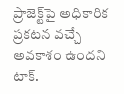ప్రాజెక్ట్‌పై అధికారిక ప్రకటన వచ్చే అవకాశం ఉందని టాక్.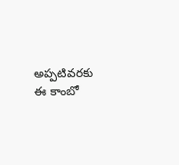అప్పటివరకు ఈ కాంబో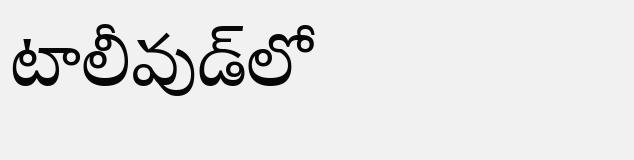టాలీవుడ్‌లో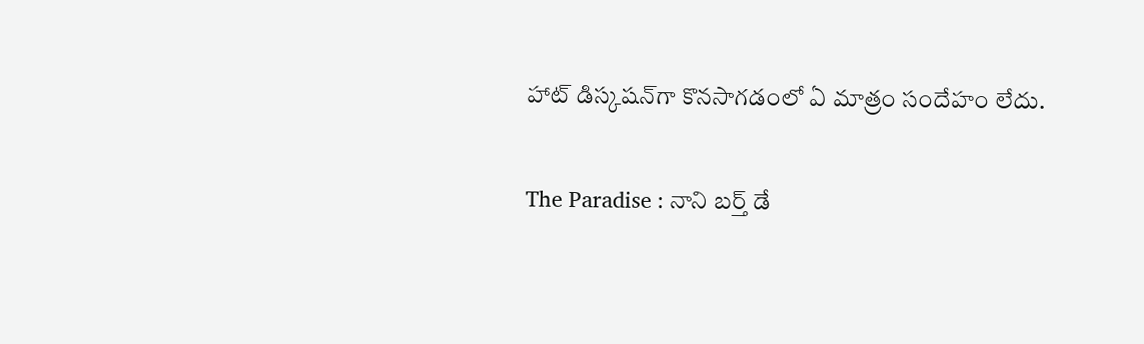హాట్ డిస్కషన్‌గా కొనసాగడంలో ఏ మాత్రం సందేహం లేదు.

The Paradise : నాని బర్త్ డే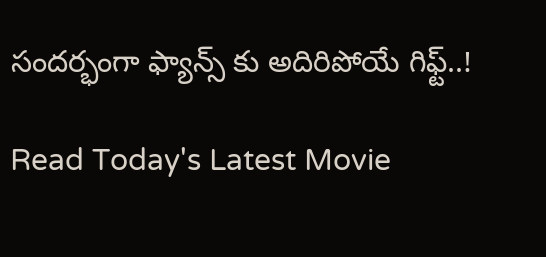సందర్భంగా ఫ్యాన్స్ కు అదిరిపోయే గిఫ్ట్..!

Read Today's Latest Movie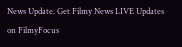News Update. Get Filmy News LIVE Updates on FilmyFocus